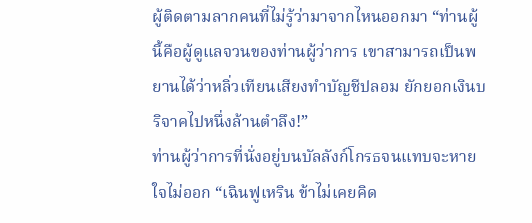ผู้ติดตามลากคนที่ไม่รู้ว่ามาจากไหนออกมา “ท่านผู้นี้คือผู้ดูแลจวนของท่านผู้ว่าการ เขาสามารถเป็นพยานได้ว่าหลิ่วเทียนเสียงทำบัญชีปลอม ยักยอกเงินบริจาคไปหนึ่งล้านตำลึง!”
ท่านผู้ว่าการที่นั่งอยู่บนบัลลังก์โกรธจนแทบจะหายใจไม่ออก “เฉินฟูเหริน ข้าไม่เคยคิด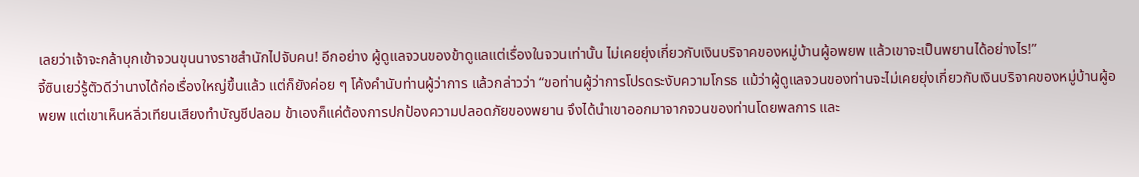เลยว่าเจ้าจะกล้าบุกเข้าจวนขุนนางราชสำนักไปจับคน! อีกอย่าง ผู้ดูแลจวนของข้าดูแลแต่เรื่องในจวนเท่านั้น ไม่เคยยุ่งเกี่ยวกับเงินบริจาคของหมู่บ้านผู้อพยพ แล้วเขาจะเป็นพยานได้อย่างไร!”
จี้ซินเยว่รู้ตัวดีว่านางได้ก่อเรื่องใหญ่ขึ้นแล้ว แต่ก็ยังค่อย ๆ โค้งคำนับท่านผู้ว่าการ แล้วกล่าวว่า “ขอท่านผู้ว่าการโปรดระงับความโกรธ แม้ว่าผู้ดูแลจวนของท่านจะไม่เคยยุ่งเกี่ยวกับเงินบริจาคของหมู่บ้านผู้อพยพ แต่เขาเห็นหลิ่วเทียนเสียงทำบัญชีปลอม ข้าเองก็แค่ต้องการปกป้องความปลอดภัยของพยาน จึงได้นำเขาออกมาจากจวนของท่านโดยพลการ และ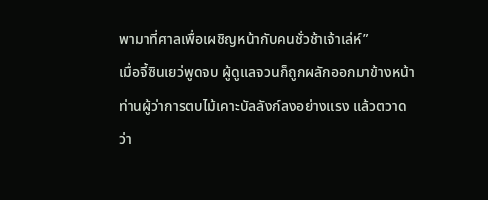พามาที่ศาลเพื่อเผชิญหน้ากับคนชั่วช้าเจ้าเล่ห์”
เมื่อจี้ซินเยว่พูดจบ ผู้ดูแลจวนก็ถูกผลักออกมาข้างหน้า
ท่านผู้ว่าการตบไม้เคาะบัลลังก์ลงอย่างแรง แล้วตวาดว่า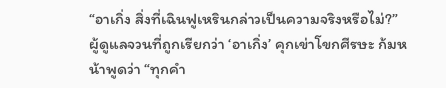“อาเกิ่ง สิ่งที่เฉินฟูเหรินกล่าวเป็นความจริงหรือไม่?”
ผู้ดูแลจวนที่ถูกเรียกว่า ‘อาเกิ่ง’ คุกเข่าโขกศีรษะ ก้มหน้าพูดว่า “ทุกคำ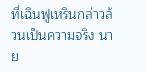ที่เฉินฟูเหรินกล่าวล้วนเป็นความจริง นาย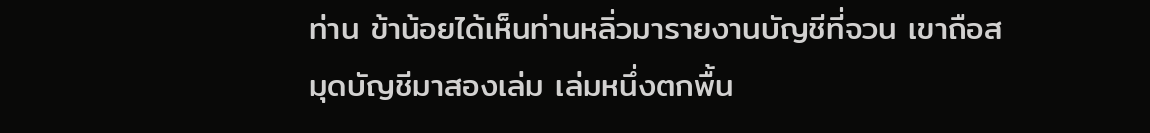ท่าน ข้าน้อยได้เห็นท่านหลิ่วมารายงานบัญชีที่จวน เขาถือสมุดบัญชีมาสองเล่ม เล่มหนึ่งตกพื้น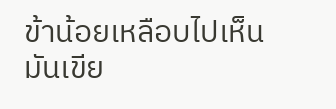ข้าน้อยเหลือบไปเห็น มันเขีย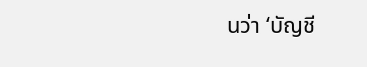นว่า ‘บัญชี